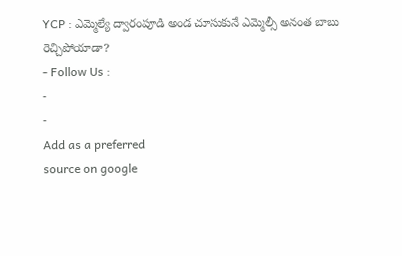YCP : ఎమ్మెల్యే ద్వారంపూడి అండ చూసుకునే ఎమ్మెల్సీ అనంత బాబు రెచ్చిపోయాడా?
- Follow Us :
-
-
Add as a preferred
source on google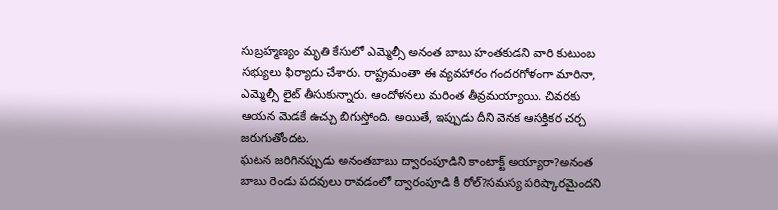సుబ్రహ్మణ్యం మృతి కేసులో ఎమ్మెల్సీ అనంత బాబు హంతకుడని వారి కుటుంబ సభ్యులు ఫిర్యాదు చేశారు. రాష్ట్రమంతా ఈ వ్యవహారం గందరగోళంగా మారినా, ఎమ్మెల్సీ లైట్ తీసుకున్నారు. ఆందోళనలు మరింత తీవ్రమయ్యాయి. చివరకు ఆయన మెడకే ఉచ్చు బిగుస్తోంది. అయితే, ఇప్పుడు దీని వెనక ఆసక్తికర చర్చ జరుగుతోందట.
ఘటన జరిగినప్పుడు అనంతబాబు ద్వారంపూడిని కాంటాక్ట్ అయ్యారా?అనంత బాబు రెండు పదవులు రావడంలో ద్వారంపూడి కీ రోల్?సమస్య పరిష్కారమైందని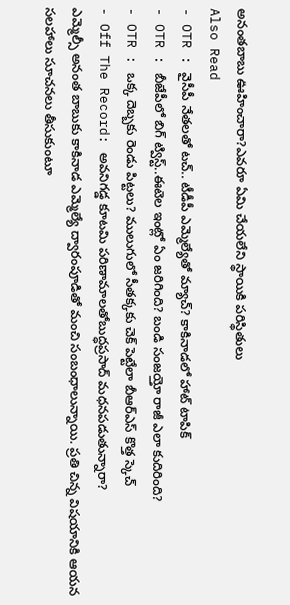అనంతబాబు ఊహించారా?ఎవరూ ఏమి చేయలేని స్థాయికి పరిస్థితులు
Also Read
- OTR : వైసీపీ నేతలతో టచ్.. టీడీపీ ఎమ్మెల్యేతో మ్యాచ్? కాకినాడలో హాట్ టాపిక్
- OTR : బీజేపీలో బిగ్ ట్విస్ట్..ఈటెల ఇంట్లో ఏం జరిగింది? బండి సంజయ్తో రాజీ ఎలా కుదిరింది?
- OTR : ఒక్క దెబ్బకు రెండు పిట్టలు? ములుగులో సీతక్కకు చెక్ పెట్టేలా బీఆర్ఎస్ కొత్త స్కెచ్
- Off The Record: అవనిగడ్డ కూటమి పరిణామాలతోబుద్ధప్రసాద్ మధనపడుతున్నారా?
ఎమ్మెల్సీ అనంత బాబుకు కాకినాడ ఎమ్మెల్యే ద్వారంపూడితో మంచి సంబంధాలున్నాయి. ప్రతి చిన్న విషయానికి ఆయన సలహాలు సూచనలు తీసుకుంటూ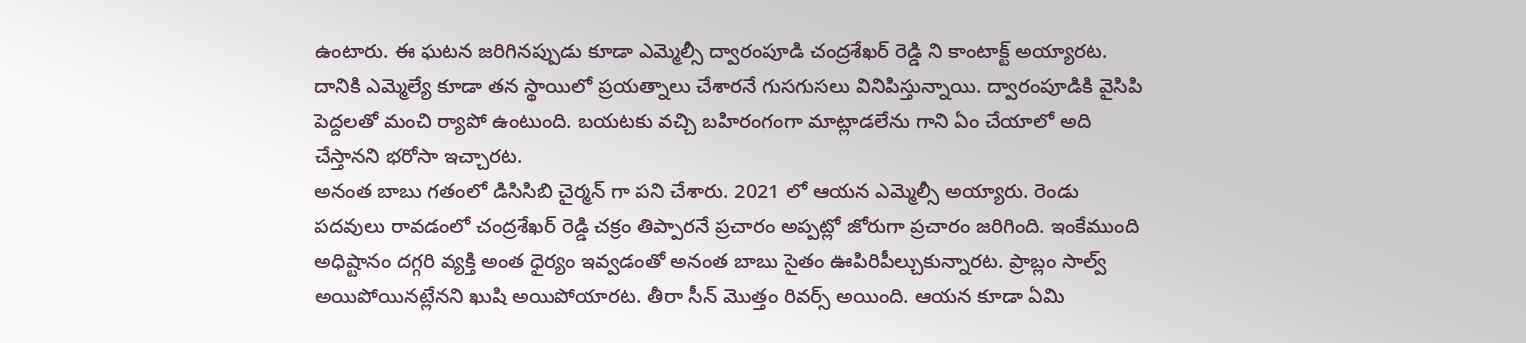ఉంటారు. ఈ ఘటన జరిగినప్పుడు కూడా ఎమ్మెల్సీ ద్వారంపూడి చంద్రశేఖర్ రెడ్డి ని కాంటాక్ట్ అయ్యారట. దానికి ఎమ్మెల్యే కూడా తన స్థాయిలో ప్రయత్నాలు చేశారనే గుసగుసలు వినిపిస్తున్నాయి. ద్వారంపూడికి వైసిపి పెద్దలతో మంచి ర్యాపో ఉంటుంది. బయటకు వచ్చి బహిరంగంగా మాట్లాడలేను గాని ఏం చేయాలో అది చేస్తానని భరోసా ఇచ్చారట.
అనంత బాబు గతంలో డిసిసిబి చైర్మన్ గా పని చేశారు. 2021 లో ఆయన ఎమ్మెల్సీ అయ్యారు. రెండు పదవులు రావడంలో చంద్రశేఖర్ రెడ్డి చక్రం తిప్పారనే ప్రచారం అప్పట్లో జోరుగా ప్రచారం జరిగింది. ఇంకేముంది అధిష్టానం దగ్గరి వ్యక్తి అంత ధైర్యం ఇవ్వడంతో అనంత బాబు సైతం ఊపిరిపీల్చుకున్నారట. ప్రాబ్లం సాల్వ్ అయిపోయినట్లేనని ఖుషి అయిపోయారట. తీరా సీన్ మొత్తం రివర్స్ అయింది. ఆయన కూడా ఏమి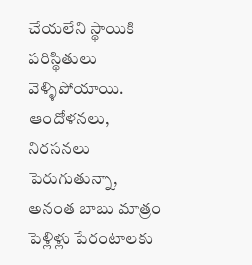చేయలేని స్థాయికి పరిస్థితులు వెళ్ళిపోయాయి. ఆందోళనలు, నిరసనలు పెరుగుతున్నా, అనంత బాబు మాత్రం పెళ్లిళ్లు పేరంటాలకు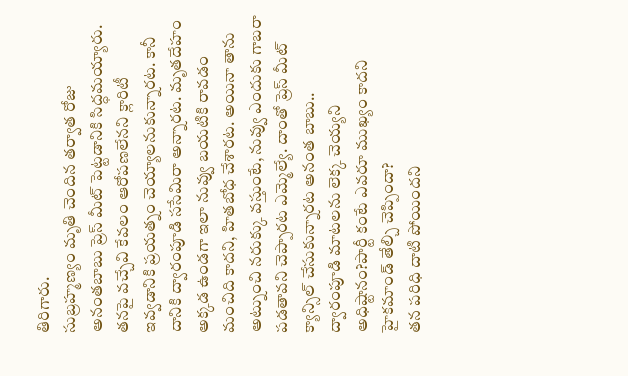తిరిగారు.
సుబ్రహ్మణ్యం మృతి చెందిన తర్వాత రోజు అనంతబాబు ప్రెస్ మీట్ పెట్టడానికి సిద్ధమయ్యారు. తనపై వచ్చేవి కేవలం ఆరోపణలేనని క్లారిటీ ఇవ్వడానికి ప్రయత్నం చెయ్యాలనుకున్నారట. కానీ దానికి ద్వారంపూడి ససేమిరా అన్నారట. మృతదేహం అక్కడ ఉండగా ఇలా నువ్వు బయటికి రావడం మంచిది కాదని, హితబోధ చేశారట. అయినా తాను అట్నుంచి నరుక్కు వస్తుంటే, నువ్వు ఎందుకు గాబరా పడతావని చెప్పారట ఎమ్మెల్యే. దాంతో ప్రెస్ మీట్ క్యాన్సిల్ చేసుకున్నారట అనంత బాబు..
ద్వారంపూడి మాటలను లెక్క చెయ్యని అధిష్టానం?పార్టీ కంటే ఎవరూ ముఖ్యం కాదని హైకమాండ్ తేల్చి చెప్పిందా?
తన పరిధి దాటి పోయిందని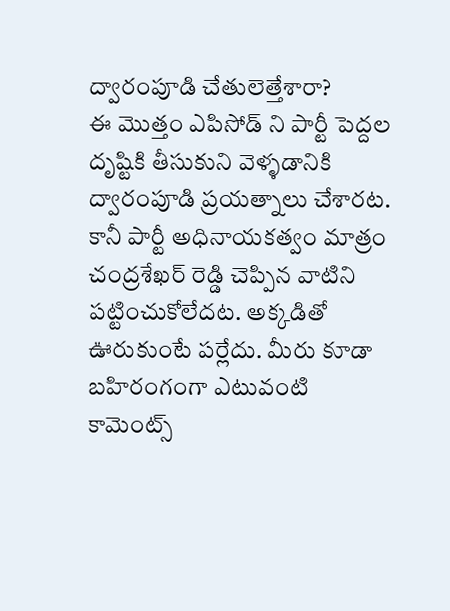ద్వారంపూడి చేతులెత్తేశారా?
ఈ మొత్తం ఎపిసోడ్ ని పార్టీ పెద్దల దృష్టికి తీసుకుని వెళ్ళడానికి ద్వారంపూడి ప్రయత్నాలు చేశారట. కానీ పార్టీ అధినాయకత్వం మాత్రం చంద్రశేఖర్ రెడ్డి చెప్పిన వాటిని పట్టించుకోలేదట. అక్కడితో ఊరుకుంటే పర్లేదు. మీరు కూడా బహిరంగంగా ఎటువంటి కామెంట్స్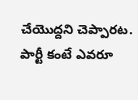చేయొద్దని చెప్పారట. పార్టీ కంటే ఎవరూ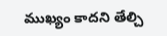ముఖ్యం కాదని తేల్చి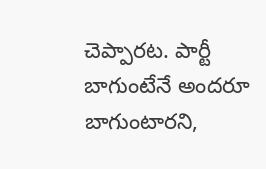చెప్పారట. పార్టీ బాగుంటేనే అందరూ బాగుంటారని,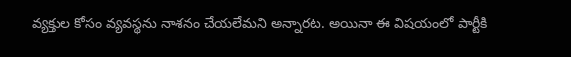వ్యక్తుల కోసం వ్యవస్థను నాశనం చేయలేమని అన్నారట. అయినా ఈ విషయంలో పార్టీకి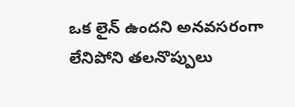ఒక లైన్ ఉందని అనవసరంగా లేనిపోని తలనొప్పులు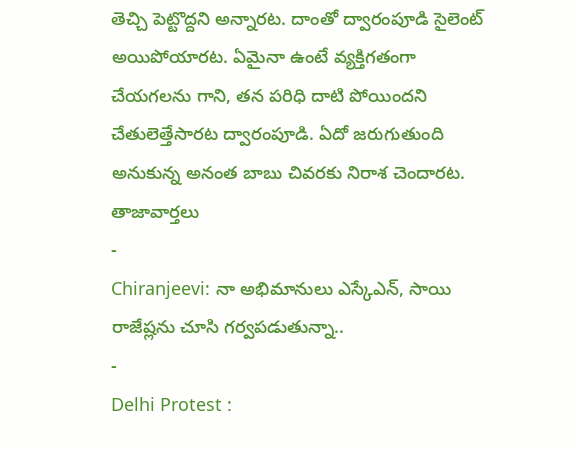తెచ్చి పెట్టొద్దని అన్నారట. దాంతో ద్వారంపూడి సైలెంట్ అయిపోయారట. ఏమైనా ఉంటే వ్యక్తిగతంగా చేయగలను గాని, తన పరిధి దాటి పోయిందని చేతులెత్తేసారట ద్వారంపూడి. ఏదో జరుగుతుంది అనుకున్న అనంత బాబు చివరకు నిరాశ చెందారట.
తాజావార్తలు
-
Chiranjeevi: నా అభిమానులు ఎస్కేఎన్, సాయి రాజేష్లను చూసి గర్వపడుతున్నా..
-
Delhi Protest :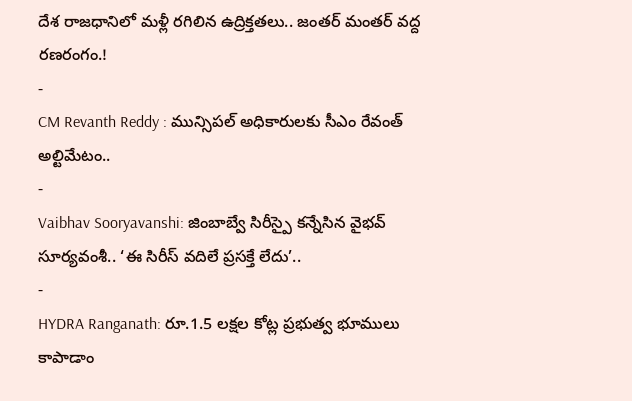దేశ రాజధానిలో మళ్లీ రగిలిన ఉద్రిక్తతలు.. జంతర్ మంతర్ వద్ద రణరంగం.!
-
CM Revanth Reddy : మున్సిపల్ అధికారులకు సీఎం రేవంత్ అల్టిమేటం..
-
Vaibhav Sooryavanshi: జింబాబ్వే సిరీస్పై కన్నేసిన వైభవ్ సూర్యవంశీ.. ‘ఈ సిరీస్ వదిలే ప్రసక్తే లేదు’..
-
HYDRA Ranganath: రూ.1.5 లక్షల కోట్ల ప్రభుత్వ భూములు కాపాడాం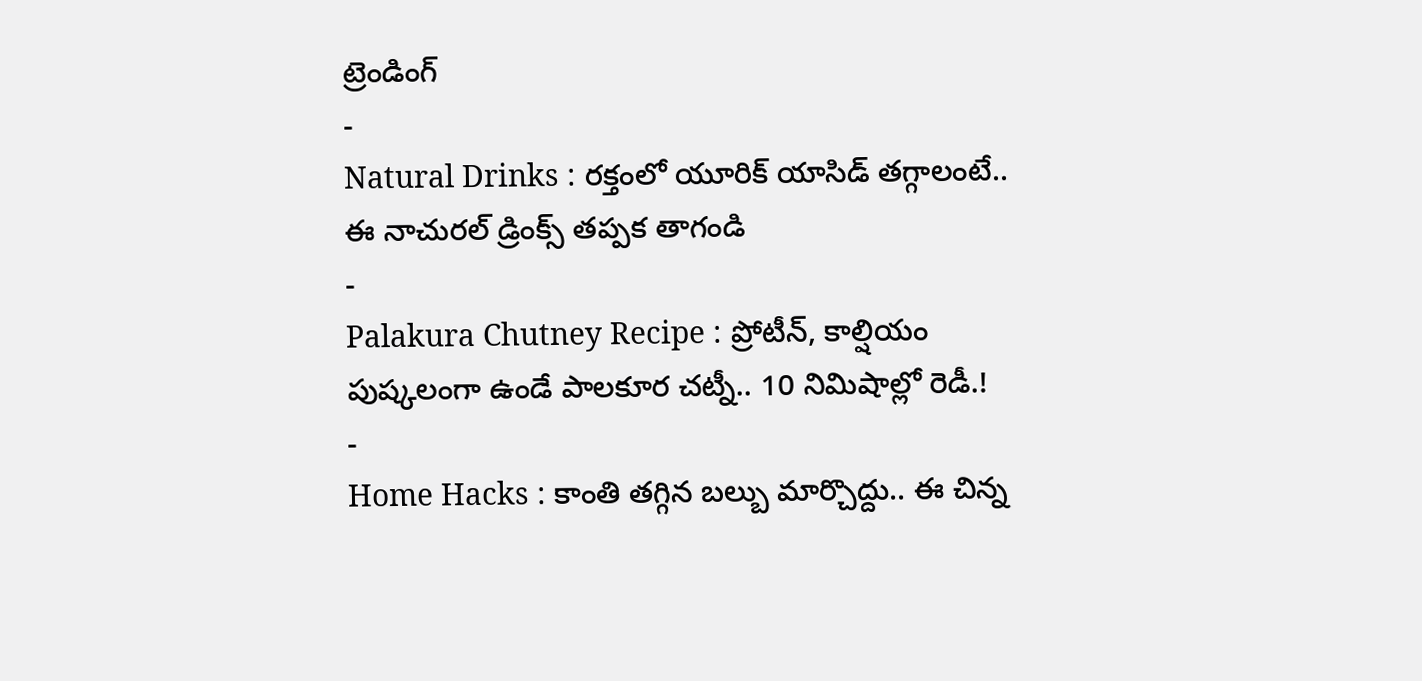ట్రెండింగ్
-
Natural Drinks : రక్తంలో యూరిక్ యాసిడ్ తగ్గాలంటే.. ఈ నాచురల్ డ్రింక్స్ తప్పక తాగండి
-
Palakura Chutney Recipe : ప్రోటీన్, కాల్షియం పుష్కలంగా ఉండే పాలకూర చట్నీ.. 10 నిమిషాల్లో రెడీ.!
-
Home Hacks : కాంతి తగ్గిన బల్బు మార్చొద్దు.. ఈ చిన్న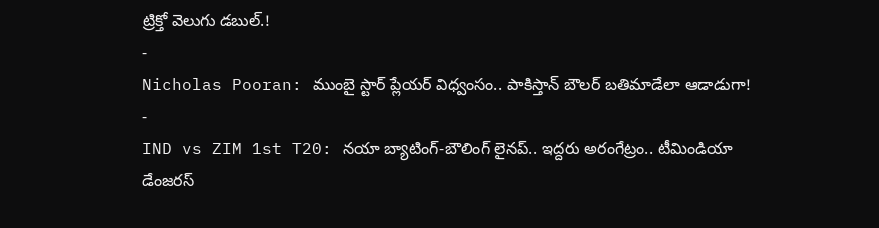ట్రిక్తో వెలుగు డబుల్.!
-
Nicholas Pooran: ముంబై స్టార్ ప్లేయర్ విధ్వంసం.. పాకిస్తాన్ బౌలర్ బతిమాడేలా ఆడాడుగా!
-
IND vs ZIM 1st T20: నయా బ్యాటింగ్-బౌలింగ్ లైనప్.. ఇద్దరు అరంగేట్రం.. టీమిండియా డేంజరస్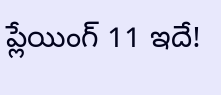ప్లేయింగ్ 11 ఇదే!